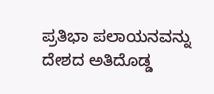ಪ್ರತಿಭಾ ಪಲಾಯನವನ್ನು ದೇಶದ ಅತಿದೊಡ್ಡ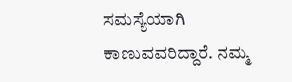ಸಮಸ್ಯೆಯಾಗಿ ಕಾಣುವವರಿದ್ದಾರೆ. ನಮ್ಮ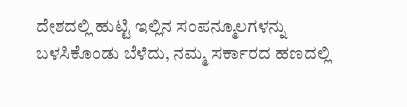ದೇಶದಲ್ಲಿ ಹುಟ್ಟಿ ಇಲ್ಲಿನ ಸಂಪನ್ಮೂಲಗಳನ್ನು ಬಳಸಿಕೊಂಡು ಬೆಳೆದು, ನಮ್ಮ ಸರ್ಕಾರದ ಹಣದಲ್ಲಿ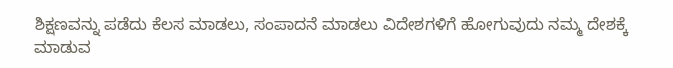ಶಿಕ್ಷಣವನ್ನು ಪಡೆದು ಕೆಲಸ ಮಾಡಲು, ಸಂಪಾದನೆ ಮಾಡಲು ವಿದೇಶಗಳಿಗೆ ಹೋಗುವುದು ನಮ್ಮ ದೇಶಕ್ಕೆ ಮಾಡುವ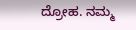ದ್ರೋಹ. ನಮ್ಮ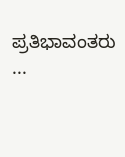ಪ್ರತಿಭಾವಂತರು ...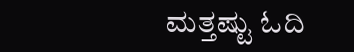ಮತ್ತಷ್ಟು ಓದಿ